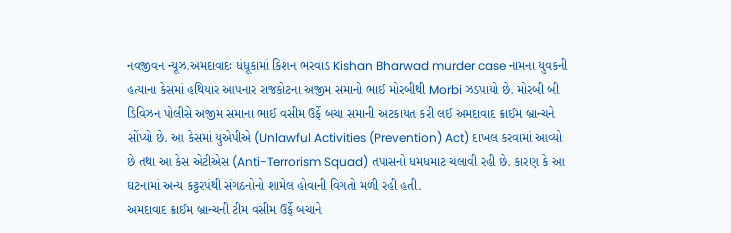નવજીવન ન્યૂઝ.અમદાવાદઃ ધંધૂકામાં કિશન ભરવાડ Kishan Bharwad murder case નામના યુવકની હત્યાના કેસમાં હથિયાર આપનાર રાજકોટના અજીમ સમાનો ભાઈ મોરબીથી Morbi ઝડપાયો છે. મોરબી બી ડિવિઝન પોલીસે અજીમ સમાના ભાઈ વસીમ ઉર્ફે બચા સમાની અટકાયત કરી લઈ અમદાવાદ ક્રાઈમ બ્રાન્ચને સોંપ્યો છે. આ કેસમાં યુએપીએ (Unlawful Activities (Prevention) Act) દાખલ કરવામાં આવ્યો છે તથા આ કેસ એટીએસ (Anti-Terrorism Squad) તપાસનો ધમધમાટ ચલાવી રહી છે. કારણ કે આ ઘટનામાં અન્ય કટ્ટરપંથી સંગઠનોનો શામેલ હોવાની વિગતો મળી રહી હતી.
અમદાવાદ ક્રાઈમ બ્રાન્ચની ટીમ વસીમ ઉર્ફે બચાને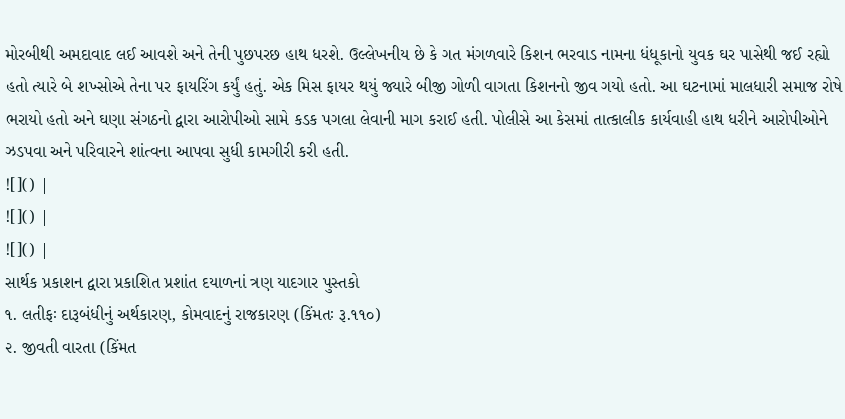મોરબીથી અમદાવાદ લઈ આવશે અને તેની પુછપરછ હાથ ધરશે. ઉલ્લેખનીય છે કે ગત મંગળવારે કિશન ભરવાડ નામના ધંધૂકાનો યુવક ઘર પાસેથી જઈ રહ્યો હતો ત્યારે બે શખ્સોએ તેના પર ફાયરિંગ કર્યું હતું. એક મિસ ફાયર થયું જ્યારે બીજી ગોળી વાગતા કિશનનો જીવ ગયો હતો. આ ઘટનામાં માલધારી સમાજ રોષે ભરાયો હતો અને ઘણા સંગઠનો દ્વારા આરોપીઓ સામે કડક પગલા લેવાની માગ કરાઈ હતી. પોલીસે આ કેસમાં તાત્કાલીક કાર્યવાહી હાથ ધરીને આરોપીઓને ઝડપવા અને પરિવારને શાંત્વના આપવા સુધી કામગીરી કરી હતી.
![]() |
![]() |
![]() |
સાર્થક પ્રકાશન દ્વારા પ્રકાશિત પ્રશાંત દયાળનાં ત્રણ યાદગાર પુસ્તકો
૧. લતીફઃ દારૂબંધીનું અર્થકારણ, કોમવાદનું રાજકારણ (કિંમતઃ રૂ.૧૧૦)
૨. જીવતી વારતા (કિંમત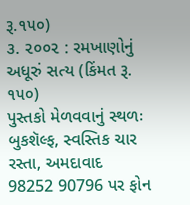રૂ.૧૫૦)
૩. ૨૦૦૨ : રમખાણોનું અધૂરું સત્ય (કિંમત રૂ. ૧૫૦)
પુસ્તકો મેળવવાનું સ્થળઃ બુકશૅલ્ફ, સ્વસ્તિક ચાર રસ્તા, અમદાવાદ
98252 90796 પર ફોન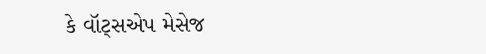કે વૉટ્સએપ મેસેજ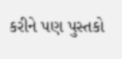કરીને પણ પુસ્તકો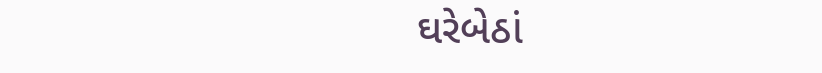ઘરેબેઠાં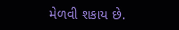મેળવી શકાય છે.